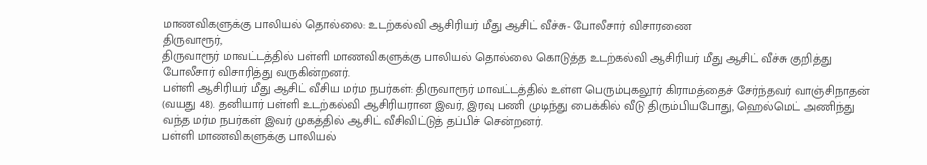மாணவிகளுக்கு பாலியல் தொல்லை: உடற்கல்வி ஆசிரியர் மீது ஆசிட் வீச்சு- போலீசார் விசாரணை
திருவாரூர்,
திருவாரூர் மாவட்டத்தில் பள்ளி மாணவிகளுக்கு பாலியல் தொல்லை கொடுத்த உடற்கல்வி ஆசிரியர் மீது ஆசிட் வீச்சு குறித்து போலீசார் விசாரித்து வருகின்றனர்.
பள்ளி ஆசிரியர் மீது ஆசிட் வீசிய மர்ம நபர்கள்: திருவாரூர் மாவட்டத்தில் உள்ள பெரும்புகலூர் கிராமத்தைச் சேர்ந்தவர் வாஞ்சிநாதன் (வயது 48). தனியார் பள்ளி உடற்கல்வி ஆசிரியரான இவர், இரவு பணி முடிந்து பைக்கில் வீடு திரும்பியபோது, ஹெல்மெட் அணிந்து வந்த மர்ம நபர்கள் இவர் முகத்தில் ஆசிட் வீசிவிட்டுத் தப்பிச் சென்றனர்.
பள்ளி மாணவிகளுக்கு பாலியல்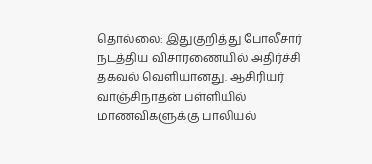தொல்லை: இதுகுறித்து போலீசார் நடத்திய விசாரணையில் அதிர்ச்சி தகவல் வெளியானது. ஆசிரியர் வாஞ்சிநாதன் பள்ளியில் மாணவிகளுக்கு பாலியல்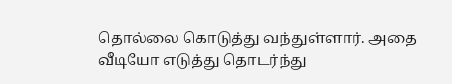தொல்லை கொடுத்து வந்துள்ளார். அதை வீடியோ எடுத்து தொடர்ந்து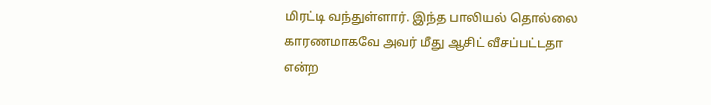மிரட்டி வந்துள்ளார். இந்த பாலியல் தொல்லை காரணமாகவே அவர் மீது ஆசிட் வீசப்பட்டதா என்ற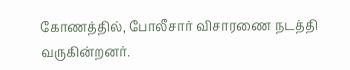கோணத்தில், போலீசார் விசாரணை நடத்தி வருகின்றனர்.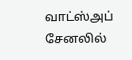வாட்ஸ்அப் சேனலில்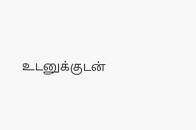உடனுக்குடன்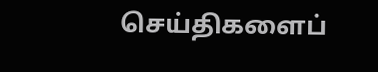செய்திகளைப்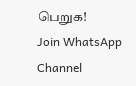பெறுக!
Join WhatsApp Channel